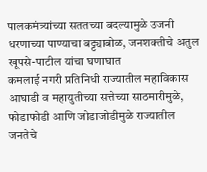पालकमंत्र्यांच्या सततच्या बदल्यामुळे उजनी धरणाच्या पाण्याचा बट्ट्याबोळ, जनशक्तीचे अतुल खूपसे-पाटील यांचा घणाघात
कमलाई नगरी प्रतिनिधी राज्यातील महाविकास आघाडी व महायुतीच्या सत्तेच्या साठमारीमुळे, फोडाफोडी आणि जोडाजोडीमुळे राज्यातील जनतेचे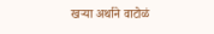खऱ्या अर्थाने वाटोळं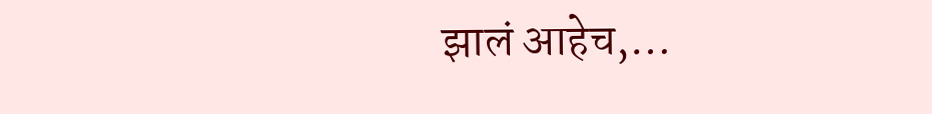झालं आहेच,…